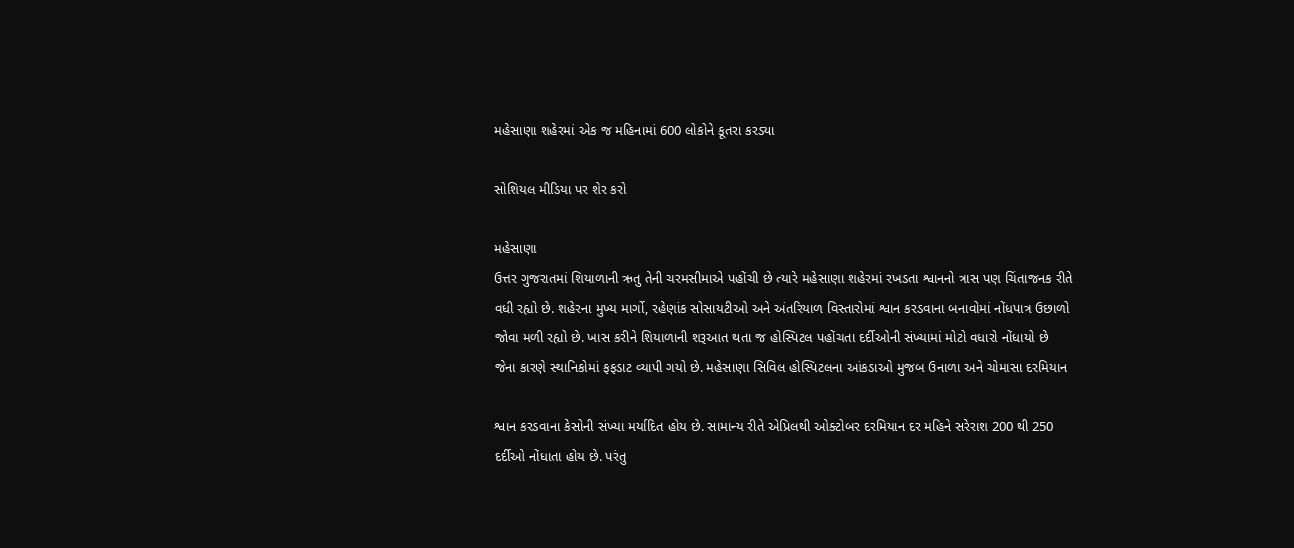મહેસાણા શહેરમાં એક જ મહિનામાં 600 લોકોને કૂતરા કરડ્યા

સોશિયલ મીડિયા પર શેર કરો

મહેસાણા
ઉત્તર ગુજરાતમાં શિયાળાની ઋતુ તેની ચરમસીમાએ પહોંચી છે ત્યારે મહેસાણા શહેરમાં રખડતા શ્વાનનો ત્રાસ પણ ચિંતાજનક રીતે
વધી રહ્યો છે. શહેરના મુખ્ય માર્ગો, રહેણાંક સોસાયટીઓ અને અંતરિયાળ વિસ્તારોમાં શ્વાન કરડવાના બનાવોમાં નોંધપાત્ર ઉછાળો
જોવા મળી રહ્યો છે. ખાસ કરીને શિયાળાની શરૂઆત થતા જ હોસ્પિટલ પહોંચતા દર્દીઓની સંખ્યામાં મોટો વધારો નોંધાયો છે
જેના કારણે સ્થાનિકોમાં ફફડાટ વ્યાપી ગયો છે. મહેસાણા સિવિલ હોસ્પિટલના આંકડાઓ મુજબ ઉનાળા અને ચોમાસા દરમિયાન

શ્વાન કરડવાના કેસોની સંખ્યા મર્યાદિત હોય છે. સામાન્ય રીતે એપ્રિલથી ઓક્ટોબર દરમિયાન દર મહિને સરેરાશ 200 થી 250
દર્દીઓ નોંધાતા હોય છે. પરંતુ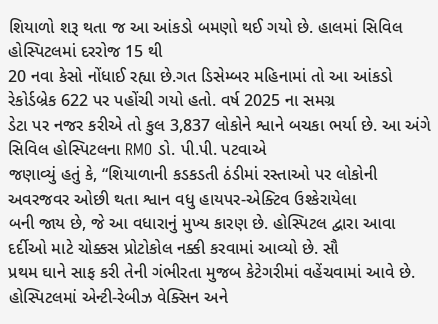શિયાળો શરૂ થતા જ આ આંકડો બમણો થઈ ગયો છે. હાલમાં સિવિલ હોસ્પિટલમાં દરરોજ 15 થી
20 નવા કેસો નોંધાઈ રહ્યા છે.ગત ડિસેમ્બર મહિનામાં તો આ આંકડો રેકોર્ડબ્રેક 622 પર પહોંચી ગયો હતો. વર્ષ 2025 ના સમગ્ર
ડેટા પર નજર કરીએ તો કુલ 3,837 લોકોને શ્વાને બચકા ભર્યા છે. આ અંગે સિવિલ હોસ્પિટલના RMO ડો. પી.પી. પટવાએ
જણાવ્યું હતું કે, “શિયાળાની કડકડતી ઠંડીમાં રસ્તાઓ પર લોકોની અવરજવર ઓછી થતા શ્વાન વધુ હાયપર-એક્ટિવ ઉશ્કેરાયેલા
બની જાય છે, જે આ વધારાનું મુખ્ય કારણ છે. હોસ્પિટલ દ્વારા આવા દર્દીઓ માટે ચોક્કસ પ્રોટોકોલ નક્કી કરવામાં આવ્યો છે. સૌ
પ્રથમ ઘાને સાફ કરી તેની ગંભીરતા મુજબ કેટેગરીમાં વહેંચવામાં આવે છે. હોસ્પિટલમાં એન્ટી-રેબીઝ વેક્સિન અને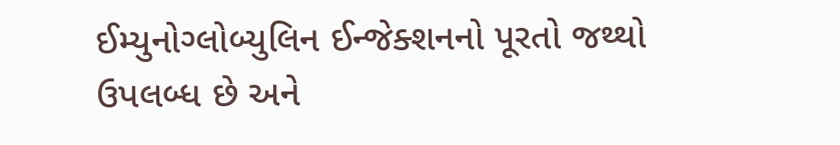ઈમ્યુનોગ્લોબ્યુલિન ઈન્જેક્શનનો પૂરતો જથ્થો ઉપલબ્ધ છે અને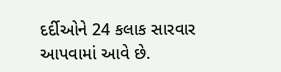દર્દીઓને 24 કલાક સારવાર આપવામાં આવે છે.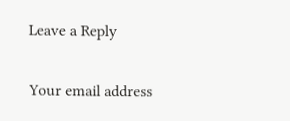Leave a Reply

Your email address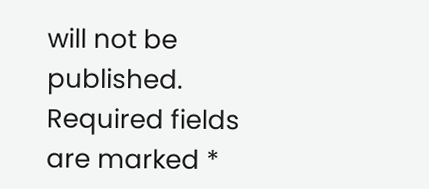will not be published. Required fields are marked *